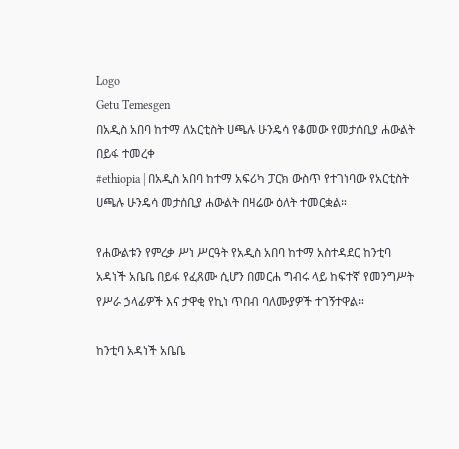Logo
Getu Temesgen
በአዲስ አበባ ከተማ ለአርቲስት ሀጫሉ ሁንዴሳ የቆመው የመታሰቢያ ሐውልት በይፋ ተመረቀ
#ethiopia | በአዲስ አበባ ከተማ አፍሪካ ፓርክ ውስጥ የተገነባው የአርቲስት ሀጫሉ ሁንዴሳ መታሰቢያ ሐውልት በዛሬው ዕለት ተመርቋል።

የሐውልቱን የምረቃ ሥነ ሥርዓት የአዲስ አበባ ከተማ አስተዳደር ከንቲባ አዳነች አቤቤ በይፋ የፈጸሙ ሲሆን በመርሐ ግብሩ ላይ ከፍተኛ የመንግሥት የሥራ ኃላፊዎች እና ታዋቂ የኪነ ጥበብ ባለሙያዎች ተገኝተዋል።

ከንቲባ አዳነች አቤቤ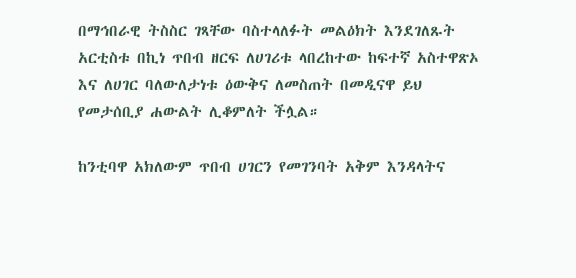በማኅበራዊ ትስስር ገጻቸው ባስተላለፉት መልዕክት እንደገለጹት አርቲስቱ በኪነ ጥበብ ዘርፍ ለሀገሪቱ ላበረከተው ከፍተኛ አስተዋጽኦ እና ለሀገር ባለውለታነቱ ዕውቅና ለመስጠት በመዲናዋ ይህ የመታሰቢያ ሐውልት ሊቆምለት ችሏል።

ከንቲባዋ አክለውም ጥበብ ሀገርን የመገንባት አቅም እንዳላትና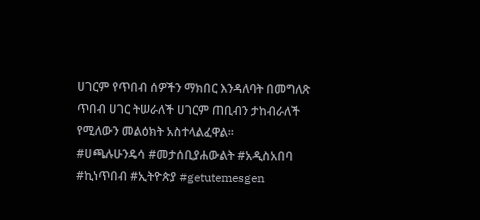ሀገርም የጥበብ ሰዎችን ማክበር እንዳለባት በመግለጽ ጥበብ ሀገር ትሠራለች ሀገርም ጠቢብን ታከብራለች የሚለውን መልዕክት አስተላልፈዋል።
#ሀጫሉሁንዴሳ #መታሰቢያሐውልት #አዲስአበባ #ኪነጥበብ #ኢትዮጵያ #getutemesgen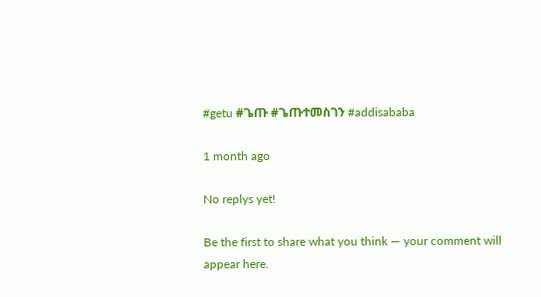#getu #ጌጡ #ጌጡተመስገን #addisababa

1 month ago

No replys yet!

Be the first to share what you think — your comment will appear here.